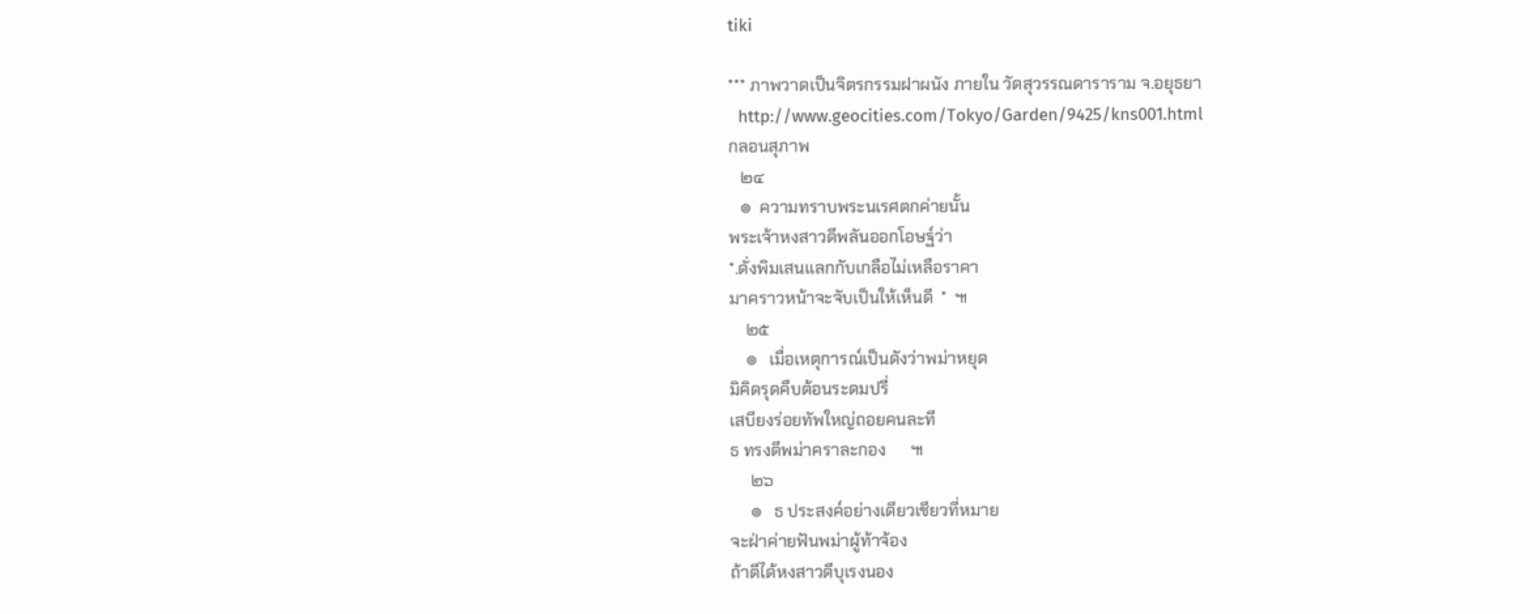tiki

*** ภาพวาดเป็นจิตรกรรมฝาผนัง ภายใน วัดสุวรรณดาราราม จ.อยุธยา
  http://www.geocities.com/Tokyo/Garden/9425/kns001.html
กลอนสุภาพ
   ๒๔
   ๏  ความทราบพระนเรศตกค่ายนั้น
พระเจ้าหงสาวดีพลันออกโอษฐ์ว่า
*.ดั่งพิมเสนแลกกับเกลือไม่เหลือราคา
มาคราวหน้าจะจับเป็นให้เห็นดี  *  ๚
    ๒๕
    ๏   เมื่อเหตุการณ์เป็นดังว่าพม่าหยุด
มิคิดรุดคืบต้อนระดมปรี่
เสบียงร่อยทัพใหญ่ถอยคนละที
ธ ทรงตีพม่าคราละกอง      ๚
     ๒๖
     ๏   ธ ประสงค์อย่างเดียวเชียวที่หมาย
จะฝ่าค่ายฟันพม่าผู้ท้าจ้อง
ถ้าตีได้หงสาวดีบุเรงนอง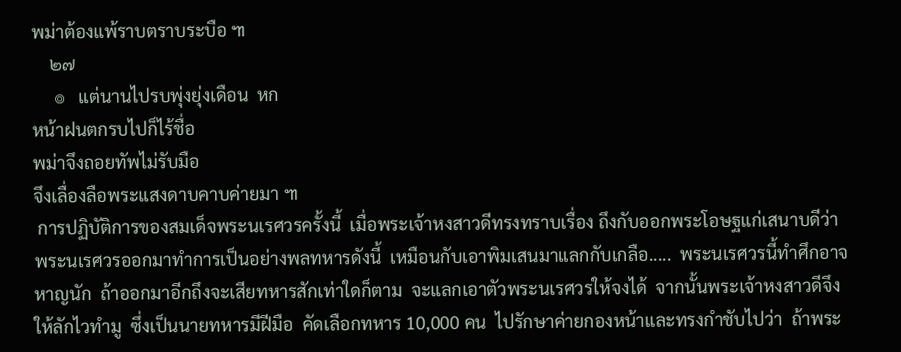พม่าต้องแพ้ราบตราบระบือ ๚
    ๒๗
     ๏   แต่นานไปรบพุ่งยุ่งเดือน  หก
หน้าฝนตกรบไปก็ไร้ชื่อ
พม่าจึงถอยทัพไม่รับมือ
จึงเลื่องลือพระแสงดาบคาบค่ายมา ๚
 การปฏิบัติการของสมเด็จพระนเรศวรครั้งนี้  เมื่อพระเจ้าหงสาวดีทรงทราบเรื่อง ถึงกับออกพระโอษฐแก่เสนาบดีว่า  พระนเรศวรออกมาทำการเป็นอย่างพลทหารดังนี้  เหมือนกับเอาพิมเสนมาแลกกับเกลือ.....  พระนเรศวรนี้ทำศึกอาจหาญนัก  ถ้าออกมาอีกถึงจะเสียทหารสักเท่าใดก็ตาม  จะแลกเอาตัวพระนเรศวรให้จงได้  จากนั้นพระเจ้าหงสาวดีจึงให้ลักไวทำมู  ซึ่งเป็นนายทหารมีฝีมือ  คัดเลือกทหาร 10,000 คน  ไปรักษาค่ายกองหน้าและทรงกำชับไปว่า  ถ้าพระ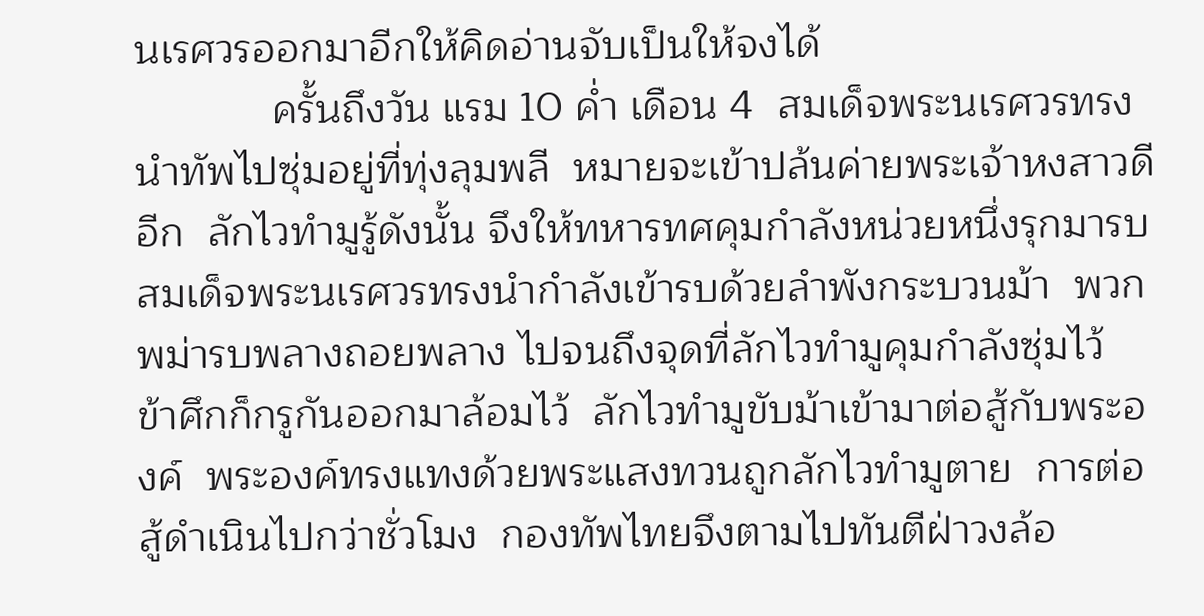นเรศวรออกมาอีกให้คิดอ่านจับเป็นให้จงได้
            ครั้นถึงวัน แรม 10 ค่ำ เดือน 4  สมเด็จพระนเรศวรทรงนำทัพไปซุ่มอยู่ที่ทุ่งลุมพลี  หมายจะเข้าปล้นค่ายพระเจ้าหงสาวดีอีก  ลักไวทำมูรู้ดังนั้น จึงให้ทหารทศคุมกำลังหน่วยหนึ่งรุกมารบ  สมเด็จพระนเรศวรทรงนำกำลังเข้ารบด้วยลำพังกระบวนม้า  พวกพม่ารบพลางถอยพลาง ไปจนถึงจุดที่ลักไวทำมูคุมกำลังซุ่มไว้  ข้าศึกก็กรูกันออกมาล้อมไว้  ลักไวทำมูขับม้าเข้ามาต่อสู้กับพระองค์  พระองค์ทรงแทงด้วยพระแสงทวนถูกลักไวทำมูตาย  การต่อสู้ดำเนินไปกว่าชั่วโมง  กองทัพไทยจึงตามไปทันตีฝ่าวงล้อ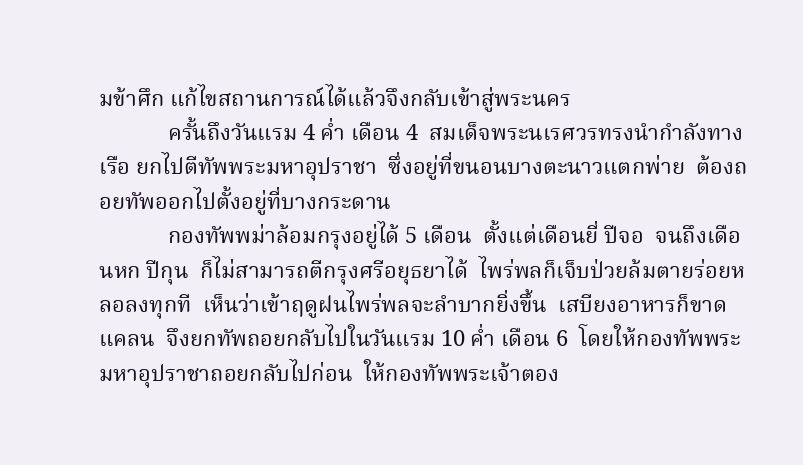มข้าศึก แก้ไขสถานการณ์ได้แล้วจึงกลับเข้าสู่พระนคร
            ครั้นถึงวันแรม 4 ค่ำ เดือน 4  สมเด็จพระนเรศวรทรงนำกำลังทางเรือ ยกไปตีทัพพระมหาอุปราชา  ซึ่งอยู่ที่ขนอนบางตะนาวแตกพ่าย  ต้องถอยทัพออกไปตั้งอยู่ที่บางกระดาน
            กองทัพพม่าล้อมกรุงอยู่ได้ 5 เดือน  ตั้งแต่เดือนยี่ ปีจอ  จนถึงเดือนหก ปีกุน  ก็ไม่สามารถตีกรุงศรีอยุธยาได้  ไพร่พลก็เจ็บป่วยล้มตายร่อยหลอลงทุกที  เห็นว่าเข้าฤดูฝนไพร่พลจะลำบากยิ่งขึ้น  เสบียงอาหารก็ขาดแคลน  จึงยกทัพถอยกลับไปในวันแรม 10 ค่ำ เดือน 6  โดยให้กองทัพพระมหาอุปราชาถอยกลับไปก่อน  ให้กองทัพพระเจ้าตอง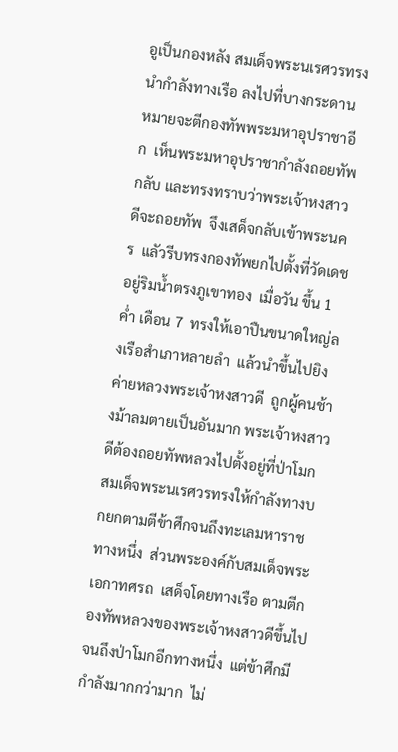อูเป็นกองหลัง สมเด็จพระนเรศวรทรงนำกำลังทางเรือ ลงไปที่บางกระดาน  หมายจะตีกองทัพพระมหาอุปราชาอีก  เห็นพระมหาอุปราชากำลังถอยทัพกลับ และทรงทราบว่าพระเจ้าหงสาวดีจะถอยทัพ  จึงเสด็จกลับเข้าพระนคร  แลัวรีบทรงกองทัพยกไปตั้งที่วัดเดช  อยู่ริมน้ำตรงภูเขาทอง  เมื่อวัน ขึ้น 1 ค่ำ เดือน 7  ทรงให้เอาปืนขนาดใหญ่ลงเรือสำเภาหลายลำ  แล้วนำขึ้นไปยิงค่ายหลวงพระเจ้าหงสาวดี  ถูกผู้คนช้างม้าลมตายเป็นอันมาก พระเจ้าหงสาวดีต้องถอยทัพหลวงไปตั้งอยู่ที่ป่าโมก  สมเด็จพระนเรศวรทรงให้กำลังทางบกยกตามตีข้าศึกจนถึงทะเลมหาราชทางหนึ่ง  ส่วนพระองค์กับสมเด็จพระเอกาทศรถ  เสด็จโดยทางเรือ ตามตีกองทัพหลวงของพระเจ้าหงสาวดีขึ้นไปจนถึงป่าโมกอีกทางหนึ่ง  แต่ข้าศึกมีกำลังมากกว่ามาก  ไม่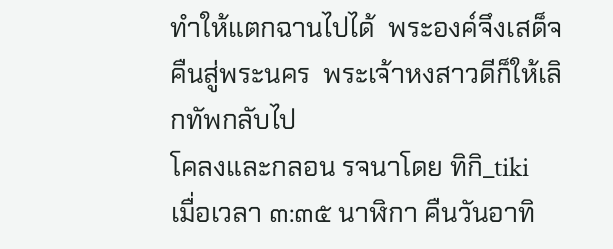ทำให้แตกฉานไปได้  พระองค์จึงเสด็จคืนสู่พระนคร  พระเจ้าหงสาวดีก็ให้เลิกทัพกลับไป
โคลงและกลอน รจนาโดย ทิกิ_tiki
เมื่อเวลา ๓:๓๕ นาฬิกา คืนวันอาทิ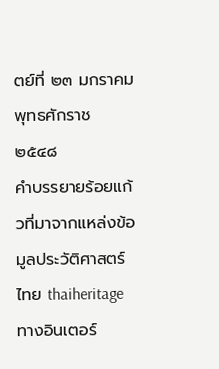ตย์ที่ ๒๓ มกราคม พุทธศักราช ๒๕๔๘
คำบรรยายร้อยแก้วที่มาจากแหล่งข้อมูลประวัติศาสตร์ไทย thaiheritage
ทางอินเตอร์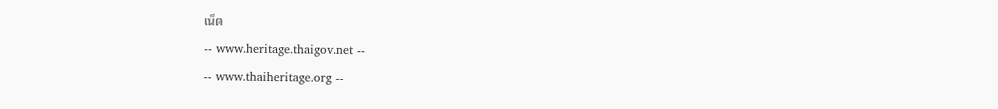เน็ต
-- www.heritage.thaigov.net --
-- www.thaiheritage.org --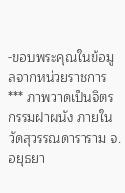-ขอบพระคุณในข้อมูลจากหน่วยราชการ
*** ภาพวาดเป็นจิตรกรรมฝาผนัง ภายใน วัดสุวรรณดาราราม จ.อยุธยา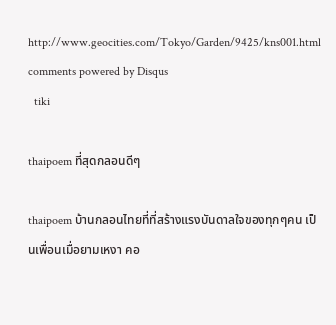http://www.geocities.com/Tokyo/Garden/9425/kns001.html
comments powered by Disqus
  tiki

thaipoem ที่สุดกลอนดีๆ

thaipoem บ้านกลอนไทยที่ที่สร้างแรงบันดาลใจของทุกๆคน เป็นเพื่อนเมื่อยามเหงา คอ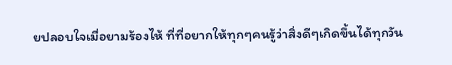ยปลอบใจเมื่อยามร้องไห้ ที่ที่อยากให้ทุกๆคนรู้ว่าสิ่งดีๆเกิดขึ้นได้ทุกวัน